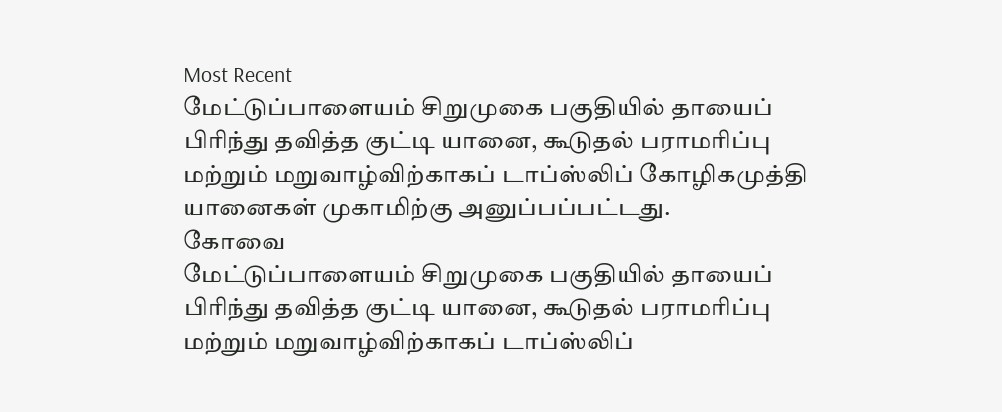Most Recent
மேட்டுப்பாளையம் சிறுமுகை பகுதியில் தாயைப் பிரிந்து தவித்த குட்டி யானை, கூடுதல் பராமரிப்பு மற்றும் மறுவாழ்விற்காகப் டாப்ஸ்லிப் கோழிகமுத்தி யானைகள் முகாமிற்கு அனுப்பப்பட்டது.
கோவை
மேட்டுப்பாளையம் சிறுமுகை பகுதியில் தாயைப் பிரிந்து தவித்த குட்டி யானை, கூடுதல் பராமரிப்பு மற்றும் மறுவாழ்விற்காகப் டாப்ஸ்லிப்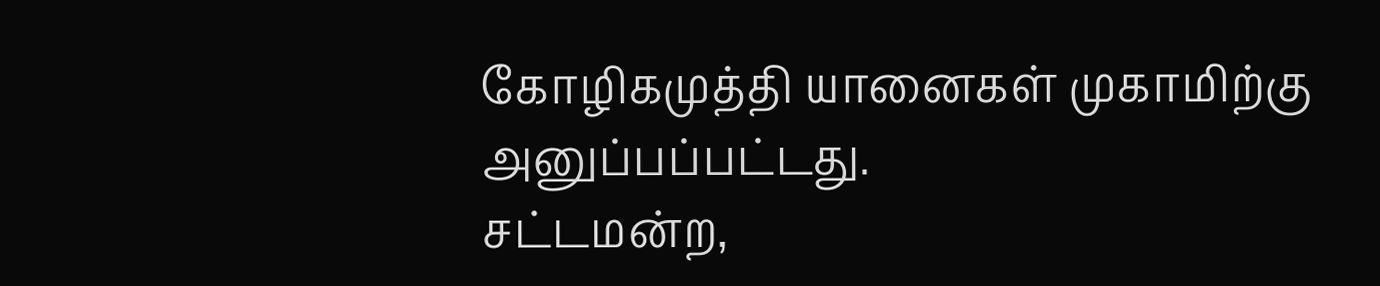கோழிகமுத்தி யானைகள் முகாமிற்கு அனுப்பப்பட்டது.
சட்டமன்ற,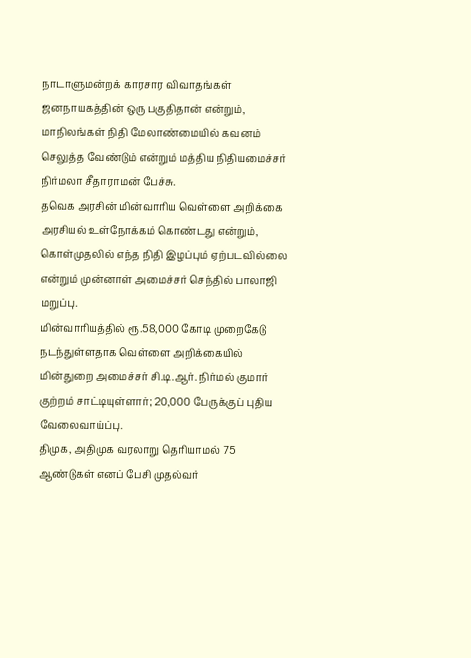நாடாளுமன்றக் காரசார விவாதங்கள் ஜனநாயகத்தின் ஒரு பகுதிதான் என்றும், மாநிலங்கள் நிதி மேலாண்மையில் கவனம் செலுத்த வேண்டும் என்றும் மத்திய நிதியமைச்சர் நிர்மலா சீதாராமன் பேச்சு.
தவெக அரசின் மின்வாரிய வெள்ளை அறிக்கை அரசியல் உள்நோக்கம் கொண்டது என்றும், கொள்முதலில் எந்த நிதி இழப்பும் ஏற்படவில்லை என்றும் முன்னாள் அமைச்சர் செந்தில் பாலாஜி மறுப்பு.
மின்வாரியத்தில் ரூ.58,000 கோடி முறைகேடு நடந்துள்ளதாக வெள்ளை அறிக்கையில் மின்துறை அமைச்சர் சி.டி.ஆர். நிர்மல் குமார் குற்றம் சாட்டியுள்ளார்; 20,000 பேருக்குப் புதிய வேலைவாய்ப்பு.
திமுக, அதிமுக வரலாறு தெரியாமல் 75 ஆண்டுகள் எனப் பேசி முதல்வர்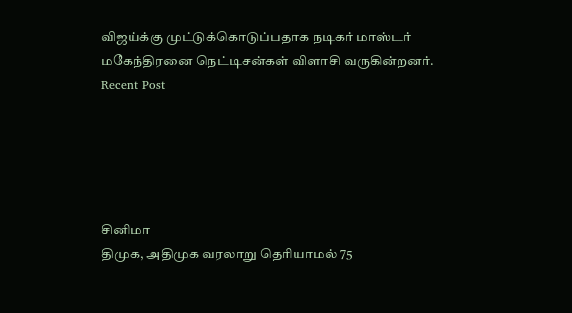விஜய்க்கு முட்டுக்கொடுப்பதாக நடிகர் மாஸ்டர் மகேந்திரனை நெட்டிசன்கள் விளாசி வருகின்றனர்.
Recent Post





சினிமா
திமுக, அதிமுக வரலாறு தெரியாமல் 75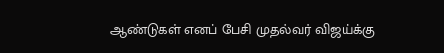ஆண்டுகள் எனப் பேசி முதல்வர் விஜய்க்கு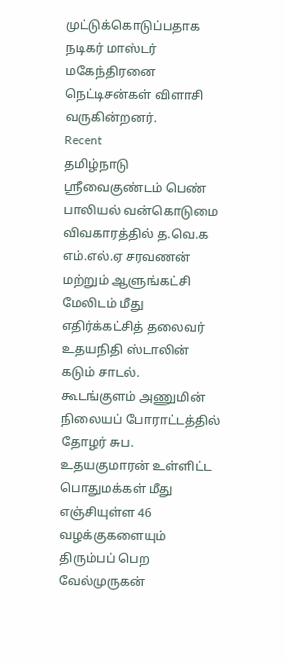முட்டுக்கொடுப்பதாக நடிகர் மாஸ்டர் மகேந்திரனை நெட்டிசன்கள் விளாசி வருகின்றனர்.
Recent
தமிழ்நாடு
ஸ்ரீவைகுண்டம் பெண் பாலியல் வன்கொடுமை விவகாரத்தில் த.வெ.க எம்.எல்.ஏ சரவணன் மற்றும் ஆளுங்கட்சி மேலிடம் மீது எதிர்க்கட்சித் தலைவர் உதயநிதி ஸ்டாலின் கடும் சாடல்.
கூடங்குளம் அணுமின் நிலையப் போராட்டத்தில் தோழர் சுப. உதயகுமாரன் உள்ளிட்ட பொதுமக்கள் மீது எஞ்சியுள்ள 46 வழக்குகளையும் திரும்பப் பெற வேல்முருகன்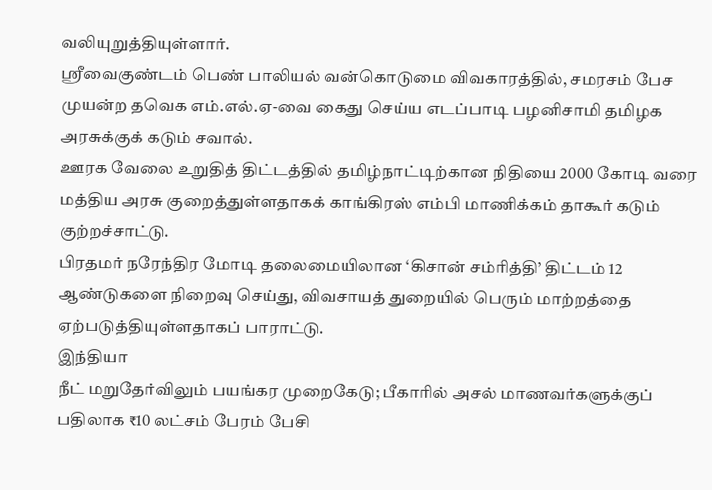வலியுறுத்தியுள்ளார்.
ஸ்ரீவைகுண்டம் பெண் பாலியல் வன்கொடுமை விவகாரத்தில், சமரசம் பேச முயன்ற தவெக எம்.எல்.ஏ-வை கைது செய்ய எடப்பாடி பழனிசாமி தமிழக அரசுக்குக் கடும் சவால்.
ஊரக வேலை உறுதித் திட்டத்தில் தமிழ்நாட்டிற்கான நிதியை 2000 கோடி வரை மத்திய அரசு குறைத்துள்ளதாகக் காங்கிரஸ் எம்பி மாணிக்கம் தாகூர் கடும் குற்றச்சாட்டு.
பிரதமர் நரேந்திர மோடி தலைமையிலான ‘கிசான் சம்ரித்தி’ திட்டம் 12 ஆண்டுகளை நிறைவு செய்து, விவசாயத் துறையில் பெரும் மாற்றத்தை ஏற்படுத்தியுள்ளதாகப் பாராட்டு.
இந்தியா
நீட் மறுதேர்விலும் பயங்கர முறைகேடு; பீகாரில் அசல் மாணவர்களுக்குப் பதிலாக ₹10 லட்சம் பேரம் பேசி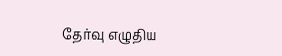தேர்வு எழுதிய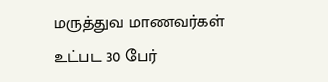மருத்துவ மாணவர்கள் உட்பட 30 பேர்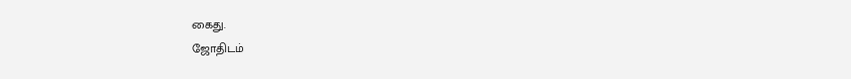கைது.
ஜோதிடம்